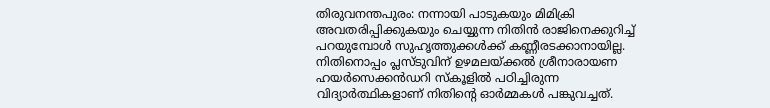തിരുവനന്തപുരം: നന്നായി പാടുകയും മിമിക്രി അവതരിപ്പിക്കുകയും ചെയ്യുന്ന നിതിൻ രാജിനെക്കുറിച്ച് പറയുമ്പോൾ സുഹൃത്തുക്കൾക്ക് കണ്ണീരടക്കാനായില്ല. നിതിനൊപ്പം പ്ലസ്ടുവിന് ഉഴമലയ്ക്കൽ ശ്രീനാരായണ ഹയർസെക്കൻഡറി സ്കൂളിൽ പഠിച്ചിരുന്ന വിദ്യാർത്ഥികളാണ് നിതിന്റെ ഓർമ്മകൾ പങ്കുവച്ചത്.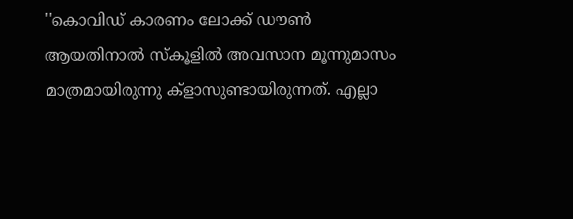''കൊവിഡ് കാരണം ലോക്ക് ഡൗൺ ആയതിനാൽ സ്കൂളിൽ അവസാന മൂന്നുമാസം മാത്രമായിരുന്നു ക്ളാസുണ്ടായിരുന്നത്. എല്ലാ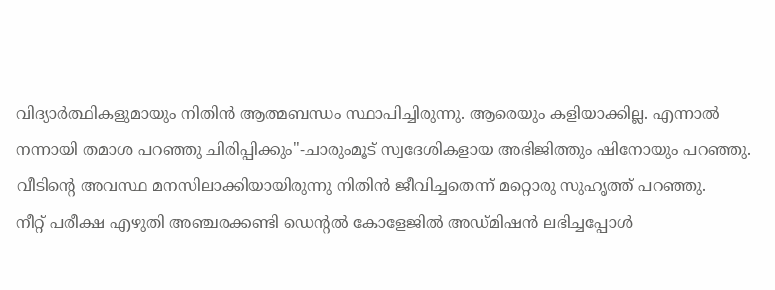വിദ്യാർത്ഥികളുമായും നിതിൻ ആത്മബന്ധം സ്ഥാപിച്ചിരുന്നു. ആരെയും കളിയാക്കില്ല. എന്നാൽ നന്നായി തമാശ പറഞ്ഞു ചിരിപ്പിക്കും''-ചാരുംമൂട് സ്വദേശികളായ അഭിജിത്തും ഷിനോയും പറഞ്ഞു. വീടിന്റെ അവസ്ഥ മനസിലാക്കിയായിരുന്നു നിതിൻ ജീവിച്ചതെന്ന് മറ്റൊരു സുഹൃത്ത് പറഞ്ഞു.
നീറ്റ് പരീക്ഷ എഴുതി അഞ്ചരക്കണ്ടി ഡെന്റൽ കോളേജിൽ അഡ്മിഷൻ ലഭിച്ചപ്പോൾ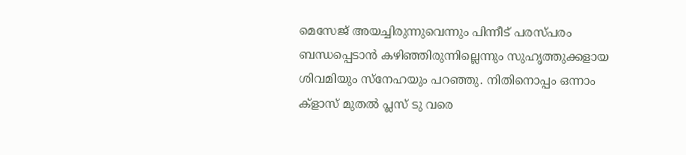മെസേജ് അയച്ചിരുന്നുവെന്നും പിന്നീട് പരസ്പരം ബന്ധപ്പെടാൻ കഴിഞ്ഞിരുന്നില്ലെന്നും സുഹൃത്തുക്കളായ ശിവമിയും സ്നേഹയും പറഞ്ഞു. നിതിനൊപ്പം ഒന്നാം ക്ളാസ് മുതൽ പ്ലസ് ടു വരെ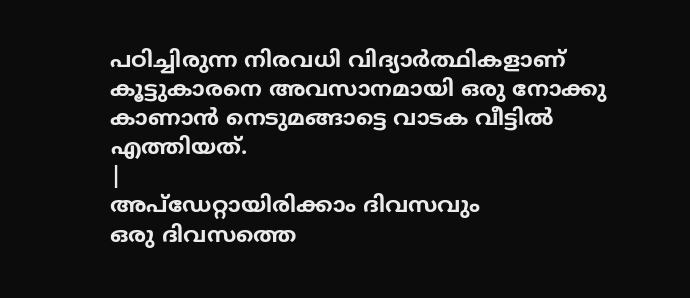പഠിച്ചിരുന്ന നിരവധി വിദ്യാർത്ഥികളാണ് കൂട്ടുകാരനെ അവസാനമായി ഒരു നോക്കു കാണാൻ നെടുമങ്ങാട്ടെ വാടക വീട്ടിൽ എത്തിയത്.
|
അപ്ഡേറ്റായിരിക്കാം ദിവസവും
ഒരു ദിവസത്തെ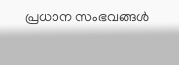പ്രധാന സംഭവങ്ങൾ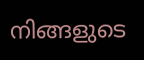നിങ്ങളുടെ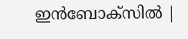ഇൻബോക്സിൽ |